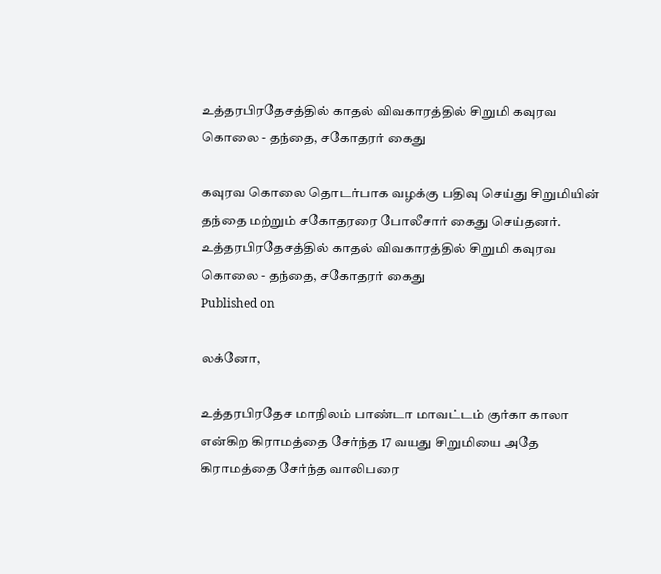உத்தரபிரதேசத்தில் காதல் விவகாரத்தில் சிறுமி கவுரவ கொலை - தந்தை, சகோதரர் கைது

கவுரவ கொலை தொடர்பாக வழக்கு பதிவு செய்து சிறுமியின் தந்தை மற்றும் சகோதரரை போலீசார் கைது செய்தனர்.
உத்தரபிரதேசத்தில் காதல் விவகாரத்தில் சிறுமி கவுரவ கொலை - தந்தை, சகோதரர் கைது
Published on

லக்னோ,

உத்தரபிரதேச மாநிலம் பாண்டா மாவட்டம் குர்கா காலா என்கிற கிராமத்தை சேர்ந்த 17 வயது சிறுமியை அதே கிராமத்தை சேர்ந்த வாலிபரை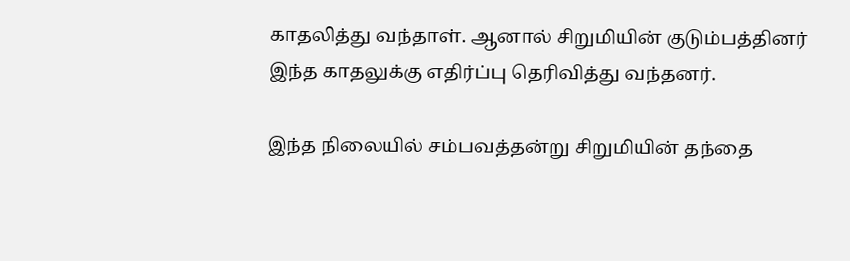காதலித்து வந்தாள். ஆனால் சிறுமியின் குடும்பத்தினர் இந்த காதலுக்கு எதிர்ப்பு தெரிவித்து வந்தனர்.

இந்த நிலையில் சம்பவத்தன்று சிறுமியின் தந்தை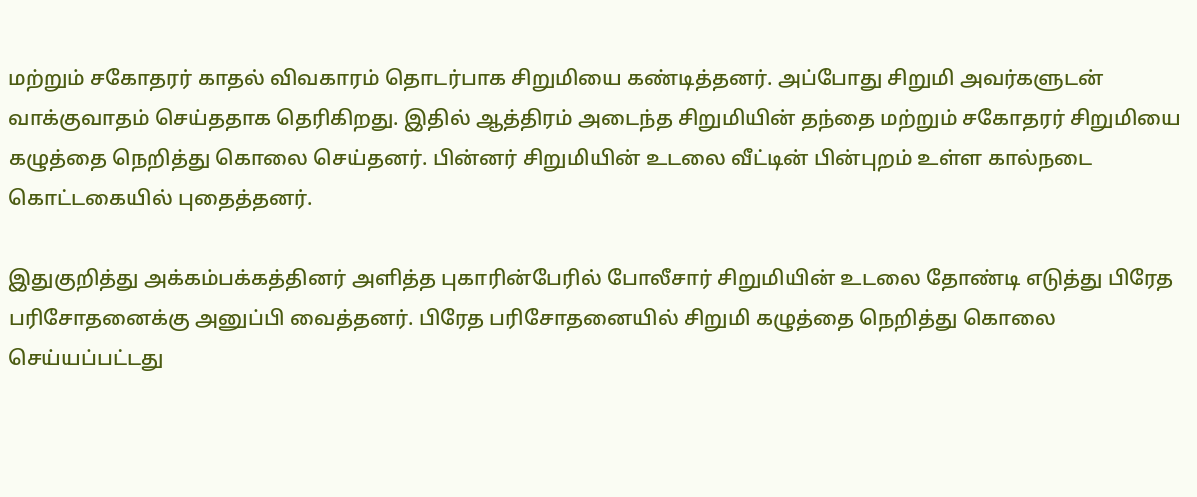மற்றும் சகோதரர் காதல் விவகாரம் தொடர்பாக சிறுமியை கண்டித்தனர். அப்போது சிறுமி அவர்களுடன் வாக்குவாதம் செய்ததாக தெரிகிறது. இதில் ஆத்திரம் அடைந்த சிறுமியின் தந்தை மற்றும் சகோதரர் சிறுமியை கழுத்தை நெறித்து கொலை செய்தனர். பின்னர் சிறுமியின் உடலை வீட்டின் பின்புறம் உள்ள கால்நடை கொட்டகையில் புதைத்தனர்.

இதுகுறித்து அக்கம்பக்கத்தினர் அளித்த புகாரின்பேரில் போலீசார் சிறுமியின் உடலை தோண்டி எடுத்து பிரேத பரிசோதனைக்கு அனுப்பி வைத்தனர். பிரேத பரிசோதனையில் சிறுமி கழுத்தை நெறித்து கொலை செய்யப்பட்டது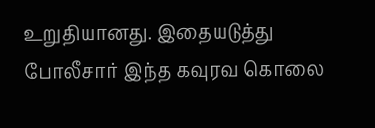உறுதியானது. இதையடுத்து போலீசார் இந்த கவுரவ கொலை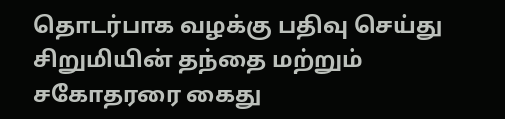தொடர்பாக வழக்கு பதிவு செய்து சிறுமியின் தந்தை மற்றும் சகோதரரை கைது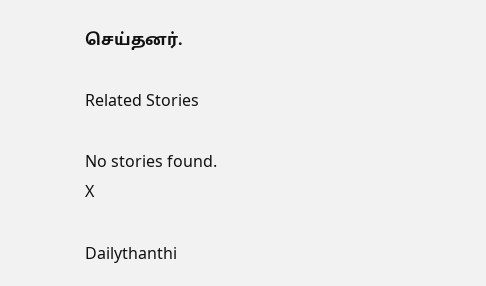செய்தனர்.

Related Stories

No stories found.
X

Dailythanthi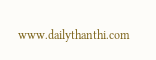www.dailythanthi.com